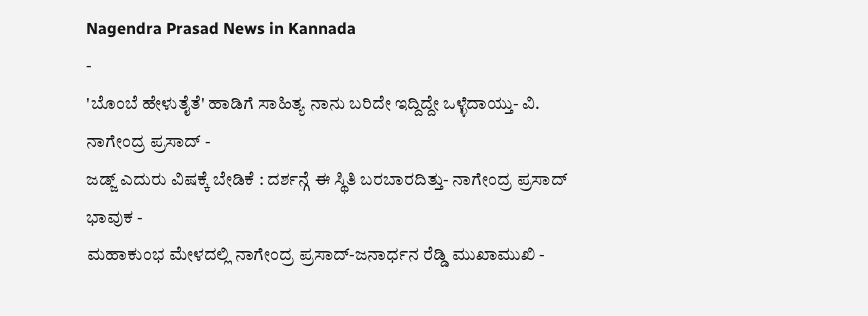Nagendra Prasad News in Kannada
-
'ಬೊಂಬೆ ಹೇಳುತೈತೆ' ಹಾಡಿಗೆ ಸಾಹಿತ್ಯ ನಾನು ಬರಿದೇ ಇದ್ದಿದ್ದೇ ಒಳ್ಳೆದಾಯ್ತು- ವಿ. ನಾಗೇಂದ್ರ ಪ್ರಸಾದ್ -
ಜಡ್ಜ್ ಎದುರು ವಿಷಕ್ಕೆ ಬೇಡಿಕೆ : ದರ್ಶನ್ಗೆ ಈ ಸ್ಥಿತಿ ಬರಬಾರದಿತ್ತು- ನಾಗೇಂದ್ರ ಪ್ರಸಾದ್ ಭಾವುಕ -
ಮಹಾಕುಂಭ ಮೇಳದಲ್ಲಿ ನಾಗೇಂದ್ರ ಪ್ರಸಾದ್-ಜನಾರ್ಧನ ರೆಡ್ಡಿ ಮುಖಾಮುಖಿ -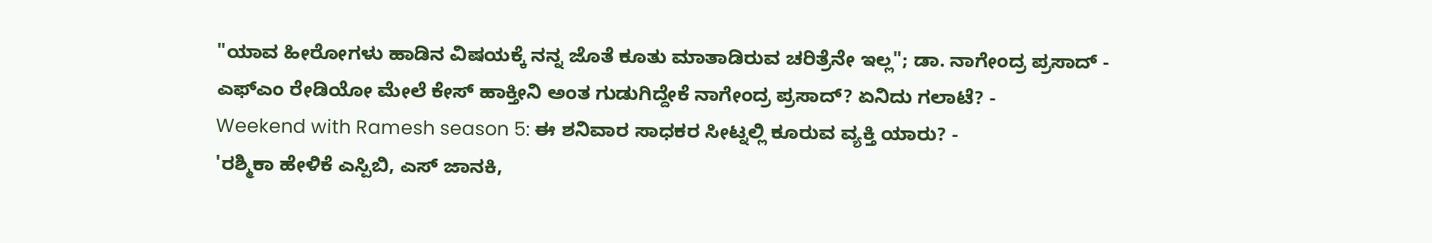"ಯಾವ ಹೀರೋಗಳು ಹಾಡಿನ ವಿಷಯಕ್ಕೆ ನನ್ನ ಜೊತೆ ಕೂತು ಮಾತಾಡಿರುವ ಚರಿತ್ರೆನೇ ಇಲ್ಲ"; ಡಾ. ನಾಗೇಂದ್ರ ಪ್ರಸಾದ್ -
ಎಫ್ಎಂ ರೇಡಿಯೋ ಮೇಲೆ ಕೇಸ್ ಹಾಕ್ತೀನಿ ಅಂತ ಗುಡುಗಿದ್ದೇಕೆ ನಾಗೇಂದ್ರ ಪ್ರಸಾದ್? ಏನಿದು ಗಲಾಟೆ? -
Weekend with Ramesh season 5: ಈ ಶನಿವಾರ ಸಾಧಕರ ಸೀಟ್ನಲ್ಲಿ ಕೂರುವ ವ್ಯಕ್ತಿ ಯಾರು? -
'ರಶ್ಮಿಕಾ ಹೇಳಿಕೆ ಎಸ್ಪಿಬಿ, ಎಸ್ ಜಾನಕಿ,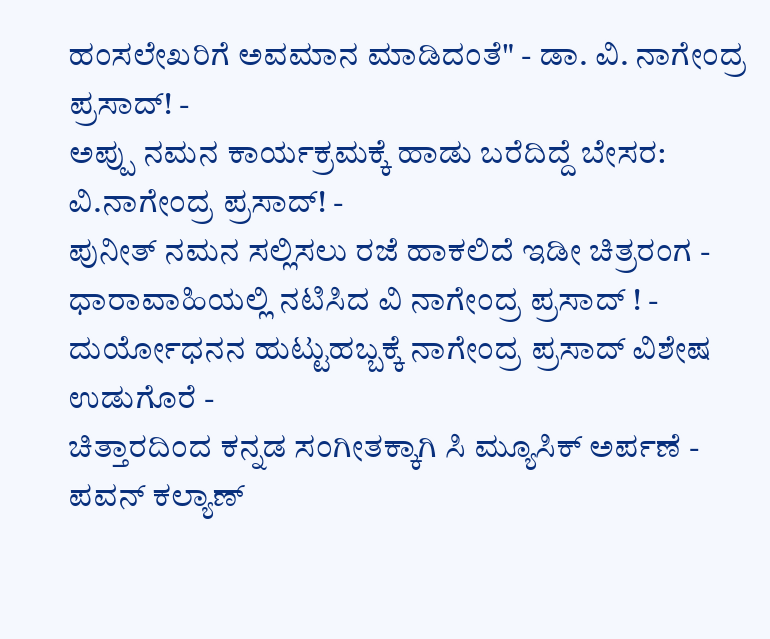ಹಂಸಲೇಖರಿಗೆ ಅವಮಾನ ಮಾಡಿದಂತೆ" - ಡಾ. ವಿ. ನಾಗೇಂದ್ರ ಪ್ರಸಾದ್! -
ಅಪ್ಪು ನಮನ ಕಾರ್ಯಕ್ರಮಕ್ಕೆ ಹಾಡು ಬರೆದಿದ್ದೆ ಬೇಸರ: ವಿ.ನಾಗೇಂದ್ರ ಪ್ರಸಾದ್! -
ಪುನೀತ್ ನಮನ ಸಲ್ಲಿಸಲು ರಜೆ ಹಾಕಲಿದೆ ಇಡೀ ಚಿತ್ರರಂಗ -
ಧಾರಾವಾಹಿಯಲ್ಲಿ ನಟಿಸಿದ ವಿ ನಾಗೇಂದ್ರ ಪ್ರಸಾದ್ ! -
ದುರ್ಯೋಧನನ ಹುಟ್ಟುಹಬ್ಬಕ್ಕೆ ನಾಗೇಂದ್ರ ಪ್ರಸಾದ್ ವಿಶೇಷ ಉಡುಗೊರೆ -
ಚಿತ್ತಾರದಿಂದ ಕನ್ನಡ ಸಂಗೀತಕ್ಕಾಗಿ ಸಿ ಮ್ಯೂಸಿಕ್ ಅರ್ಪಣೆ -
ಪವನ್ ಕಲ್ಯಾಣ್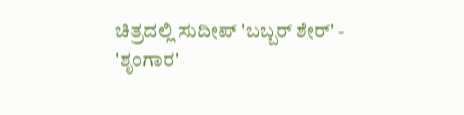ಚಿತ್ರದಲ್ಲಿ ಸುದೀಪ್ 'ಬಬ್ಬರ್ ಶೇರ್' -
'ಶೃಂಗಾರ'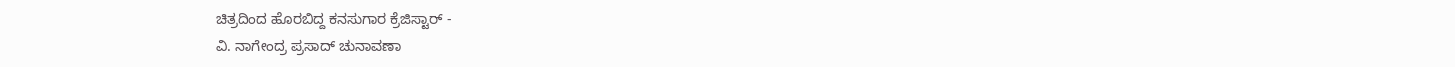ಚಿತ್ರದಿಂದ ಹೊರಬಿದ್ದ ಕನಸುಗಾರ ಕ್ರೆಜಿಸ್ಟಾರ್ -
ವಿ. ನಾಗೇಂದ್ರ ಪ್ರಸಾದ್ ಚುನಾವಣಾ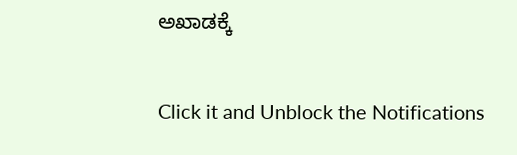ಅಖಾಡಕ್ಕೆ


Click it and Unblock the Notifications